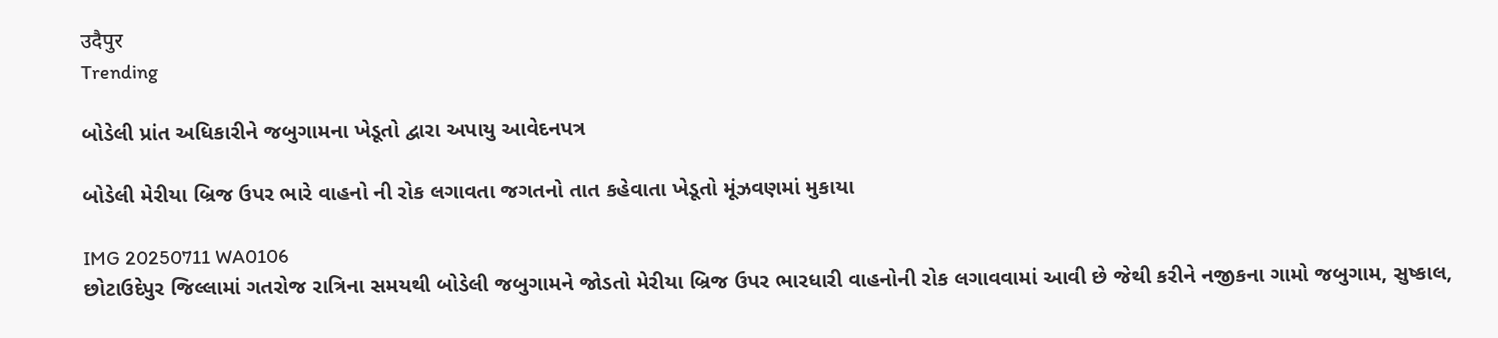उदैपुर
Trending

બોડેલી પ્રાંત અધિકારીને જબુગામના ખેડૂતો દ્વારા અપાયુ આવેદનપત્ર

બોડેલી મેરીયા બ્રિજ ઉપર ભારે વાહનો ની રોક લગાવતા જગતનો તાત કહેવાતા ખેડૂતો મૂંઝવણમાં મુકાયા

IMG 20250711 WA0106
છોટાઉદેપુર જિલ્લામાં ગતરોજ રાત્રિના સમયથી બોડેલી જબુગામને જોડતો મેરીયા બ્રિજ ઉપર ભારધારી વાહનોની રોક લગાવવામાં આવી છે જેથી કરીને નજીકના ગામો જબુગામ, સુષ્કાલ,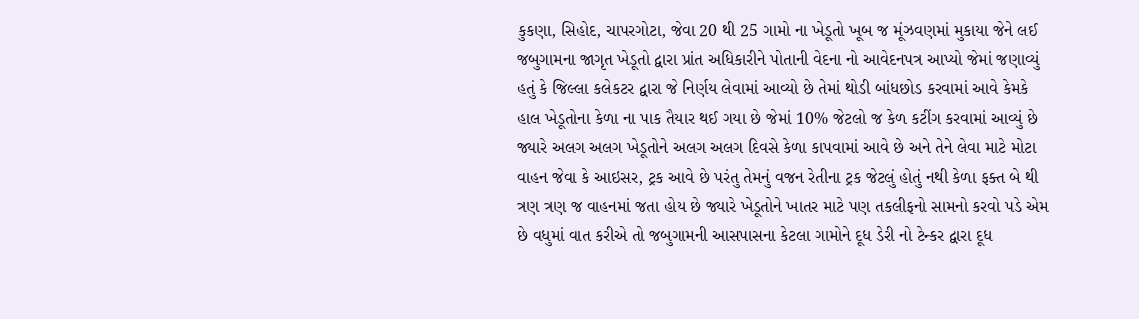કુકણા, સિહોદ, ચાપરગોટા, જેવા 20 થી 25 ગામો ના ખેડૂતો ખૂબ જ મૂંઝવણમાં મુકાયા જેને લઈ જબુગામના જાગૃત ખેડૂતો દ્વારા પ્રાંત અધિકારીને પોતાની વેદના નો આવેદનપત્ર આપ્યો જેમાં જણાવ્યું હતું કે જિલ્લા કલેકટર દ્વારા જે નિર્ણય લેવામાં આવ્યો છે તેમાં થોડી બાંધછોડ કરવામાં આવે કેમકે હાલ ખેડૂતોના કેળા ના પાક તૈયાર થઈ ગયા છે જેમાં 10% જેટલો જ કેળ કટીંગ કરવામાં આવ્યું છે જ્યારે અલગ અલગ ખેડૂતોને અલગ અલગ દિવસે કેળા કાપવામાં આવે છે અને તેને લેવા માટે મોટા વાહન જેવા કે આઇસર, ટ્રક આવે છે પરંતુ તેમનું વજન રેતીના ટ્રક જેટલું હોતું નથી કેળા ફક્ત બે થી ત્રણ ત્રણ જ વાહનમાં જતા હોય છે જ્યારે ખેડૂતોને ખાતર માટે પણ તકલીફનો સામનો કરવો પડે એમ છે વધુમાં વાત કરીએ તો જબુગામની આસપાસના કેટલા ગામોને દૂધ ડેરી નો ટેન્કર દ્વારા દૂધ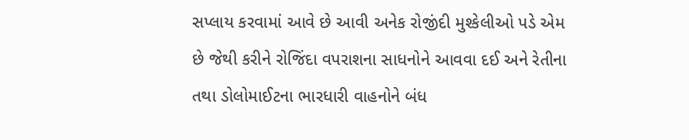સપ્લાય કરવામાં આવે છે આવી અનેક રોજીંદી મુશ્કેલીઓ પડે એમ છે જેથી કરીને રોજિંદા વપરાશના સાધનોને આવવા દઈ અને રેતીના તથા ડોલોમાઈટના ભારધારી વાહનોને બંધ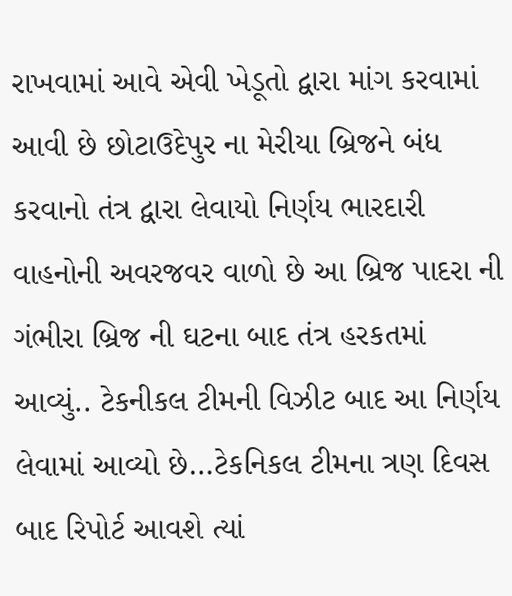રાખવામાં આવે એવી ખેડૂતો દ્વારા માંગ કરવામાં આવી છે છોટાઉદેપુર ના મેરીયા બ્રિજને બંધ કરવાનો તંત્ર દ્વારા લેવાયો નિર્ણય ભારદારી વાહનોની અવરજવર વાળો છે આ બ્રિજ પાદરા ની ગંભીરા બ્રિજ ની ઘટના બાદ તંત્ર હરકતમાં આવ્યું.. ટેકનીકલ ટીમની વિઝીટ બાદ આ નિર્ણય લેવામાં આવ્યો છે…ટેકનિકલ ટીમના ત્રણ દિવસ બાદ રિપોર્ટ આવશે ત્યાં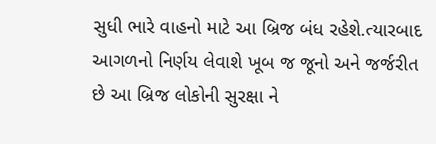સુધી ભારે વાહનો માટે આ બ્રિજ બંધ રહેશે.ત્યારબાદ આગળનો નિર્ણય લેવાશે ખૂબ જ જૂનો અને જર્જરીત છે આ બ્રિજ લોકોની સુરક્ષા ને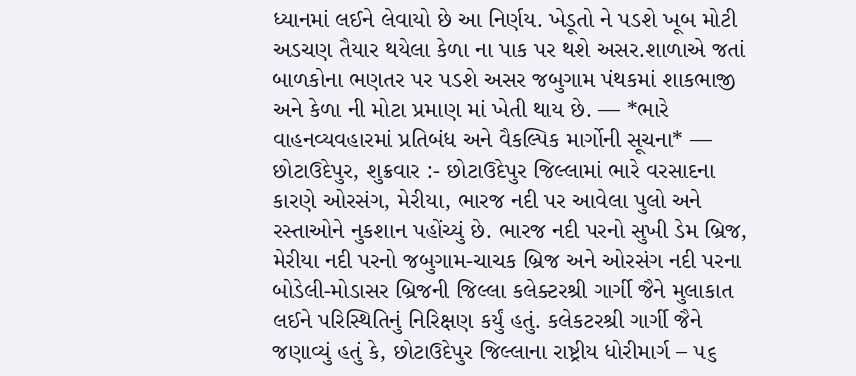ધ્યાનમાં લઈને લેવાયો છે આ નિર્ણય. ખેડૂતો ને પડશે ખૂબ મોટી અડચણ તૈયાર થયેલા કેળા ના પાક પર થશે અસર.શાળાએ જતાં બાળકોના ભણતર પર પડશે અસર જબુગામ પંથકમાં શાકભાજી અને કેળા ની મોટા પ્રમાણ માં ખેતી થાય છે. — *ભારે વાહનવ્યવહારમાં પ્રતિબંધ અને વૈકલ્પિક માર્ગોની સૂચના* — છોટાઉદેપુર, શુક્રવાર :- છોટાઉદેપુર જિલ્લામાં ભારે વરસાદના કારણે ઓરસંગ, મેરીયા, ભારજ નદી પર આવેલા પુલો અને રસ્તાઓને નુકશાન પહોંચ્યું છે. ભારજ નદી પરનો સુખી ડેમ બ્રિજ, મેરીયા નદી પરનો જબુગામ-ચાચક બ્રિજ અને ઓરસંગ નદી પરના બોડેલી-મોડાસર બ્રિજની જિલ્લા કલેક્ટરશ્રી ગાર્ગી જૈને મુલાકાત લઈને પરિસ્થિતિનું નિરિક્ષણ કર્યું હતું. કલેકટરશ્રી ગાર્ગી જૈને જણાવ્યું હતું કે, છોટાઉદેપુર જિલ્લાના રાષ્ટ્રીય ધોરીમાર્ગ – ૫૬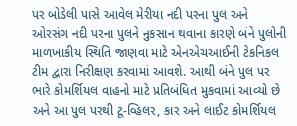પર બોડેલી પાસે આવેલ મેરીયા નદી પરના પુલ અને ઓરસંગ નદી પરના પુલને નુકસાન થવાના કારણે બંને પુલોની માળખાકીય સ્થિતિ જાણવા માટે એનએચઆઈની ટેકનિકલ ટીમ દ્વારા નિરીક્ષણ કરવામાં આવશે. આથી બંને પુલ પર ભારે કોમર્શિયલ વાહનો માટે પ્રતિબંધિત મુકવામાં આવ્યો છે અને આ પુલ પરથી ટૂ-વ્હિલર, કાર અને લાઈટ કોમર્શિયલ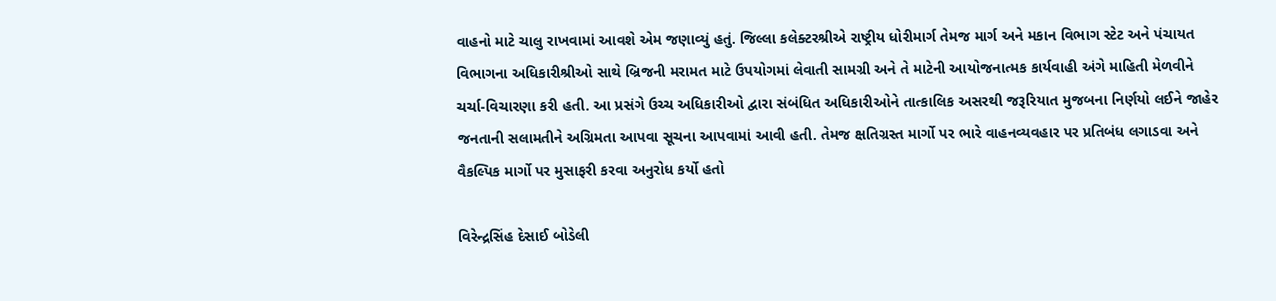વાહનો માટે ચાલુ રાખવામાં આવશે એમ જણાવ્યું હતું. જિલ્લા કલેક્ટરશ્રીએ રાષ્ટ્રીય ધોરીમાર્ગ તેમજ માર્ગ અને મકાન વિભાગ સ્ટેટ અને પંચાયત વિભાગના અધિકારીશ્રીઓ સાથે બ્રિજની મરામત માટે ઉપયોગમાં લેવાતી સામગ્રી અને તે માટેની આયોજનાત્મક કાર્યવાહી અંગે માહિતી મેળવીને ચર્ચા-વિચારણા કરી હતી. આ પ્રસંગે ઉચ્ચ અધિકારીઓ દ્વારા સંબંધિત અધિકારીઓને તાત્કાલિક અસરથી જરૂરિયાત મુજબના નિર્ણયો લઈને જાહેર જનતાની સલામતીને અગ્રિમતા આપવા સૂચના આપવામાં આવી હતી. તેમજ ક્ષતિગ્રસ્ત માર્ગો પર ભારે વાહનવ્યવહાર પર પ્રતિબંધ લગાડવા અને વૈકલ્પિક માર્ગો પર મુસાફરી કરવા અનુરોધ કર્યો હતો

વિરેન્દ્રસિંહ દેસાઈ બોડેલી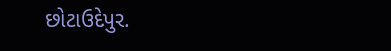છોટાઉદેપુર.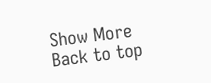Show More
Back to top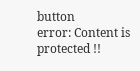button
error: Content is protected !!